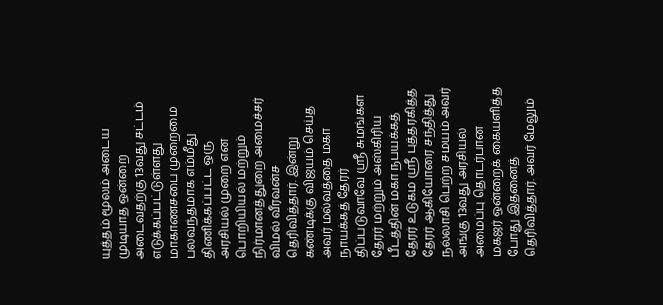யுத்தம் மூலம் அடைய முடியாத ஒன்றை அடைவதற்கு 13வது சட்டம் எடுக்கப்பட்டுள்ளது
மாகாணசபை முறைமை பலவந்தமாக எம்மீது திணிக்கப்பட்ட ஒரு அரசியல் முறை என பொறியியல் மற்றும் நிர்மானத்துறை அமைச்சர் விமல் வீரவன்ச தெரிவித்தார். இன்று கண்டிக்கு விஜயம் செய்த அவர் மல்வத்தை மகா நாயக்கத் தேரர் திப்படுவாவே ஸ்ரீ சுமங்கள தேரர் மற்றும் அஸ்கிரிய பீடத்தின் மகா நபயக்கத் தேரர் உடுகம ஸ்ரீ புத்தரகித்த தேரர் ஆகியோரை சந்தித்து நல்லாசி பெற்ற சமயம் அவர் அங்கு 13வது அரசியல் அமைப்பு தொடர்பான மகஜர் ஒன்றைக் கையளித்த போது இதனைத் தெரிவித்தார். அவர் மேலும்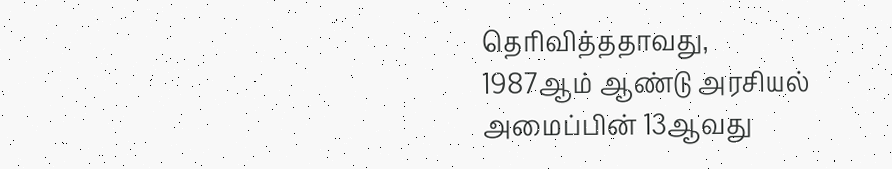தெரிவித்ததாவது,
1987ஆம் ஆண்டு அரசியல் அமைப்பின் 13ஆவது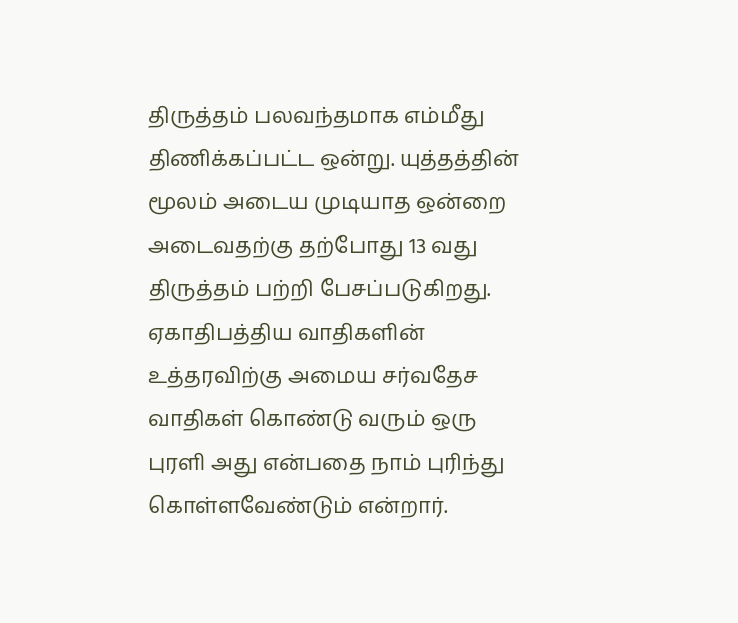திருத்தம் பலவந்தமாக எம்மீது திணிக்கப்பட்ட ஒன்று. யுத்தத்தின் மூலம் அடைய முடியாத ஒன்றை அடைவதற்கு தற்போது 13 வது திருத்தம் பற்றி பேசப்படுகிறது.
ஏகாதிபத்திய வாதிகளின் உத்தரவிற்கு அமைய சர்வதேச வாதிகள் கொண்டு வரும் ஒரு புரளி அது என்பதை நாம் புரிந்து கொள்ளவேண்டும் என்றார்.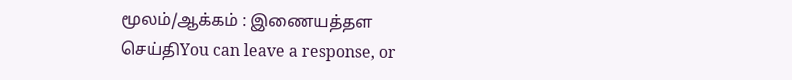மூலம்/ஆக்கம் : இணையத்தள செய்திYou can leave a response, or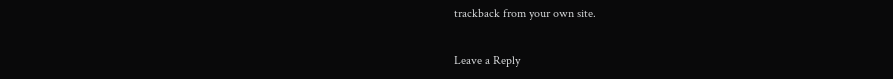trackback from your own site.

Leave a Reply